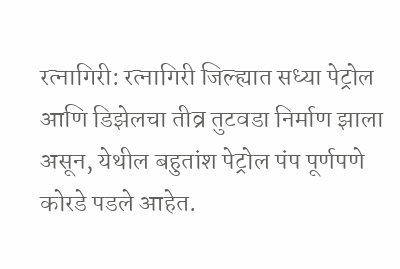रत्नागिरी: रत्नागिरी जिल्ह्यात सध्या पेट्रोल आणि डिझेलचा तीव्र तुटवडा निर्माण झाला असून, येथील बहुतांश पेट्रोल पंप पूर्णपणे कोरडे पडले आहेत.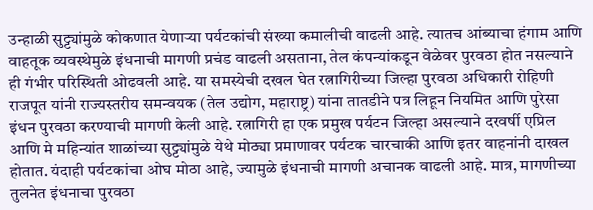उन्हाळी सुट्ट्यांमुळे कोकणात येणाऱ्या पर्यटकांची संख्या कमालीची वाढली आहे. त्यातच आंब्याचा हंगाम आणि वाहतूक व्यवस्थेमुळे इंधनाची मागणी प्रचंड वाढली असताना, तेल कंपन्यांकडून वेळेवर पुरवठा होत नसल्याने ही गंभीर परिस्थिती ओढवली आहे. या समस्येची दखल घेत रत्नागिरीच्या जिल्हा पुरवठा अधिकारी रोहिणी राजपूत यांनी राज्यस्तरीय समन्वयक (तेल उद्योग, महाराष्ट्र) यांना तातडीने पत्र लिहून नियमित आणि पुरेसा इंधन पुरवठा करण्याची मागणी केली आहे. रत्नागिरी हा एक प्रमुख पर्यटन जिल्हा असल्याने दरवर्षी एप्रिल आणि मे महिन्यांत शाळांच्या सुट्ट्यांमुळे येथे मोठ्या प्रमाणावर पर्यटक चारचाकी आणि इतर वाहनांनी दाखल होतात. यंदाही पर्यटकांचा ओघ मोठा आहे, ज्यामुळे इंधनाची मागणी अचानक वाढली आहे. मात्र, मागणीच्या तुलनेत इंधनाचा पुरवठा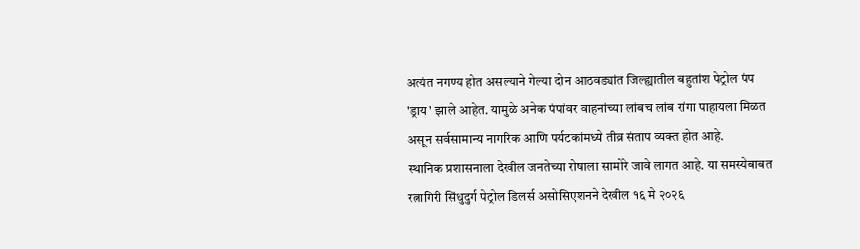अत्यंत नगण्य होत असल्याने गेल्या दोन आठवड्यांत जिल्ह्यातील बहुतांश पेट्रोल पंप 'ड्राय' झाले आहेत. यामुळे अनेक पंपांवर वाहनांच्या लांबच लांब रांगा पाहायला मिळत असून सर्वसामान्य नागरिक आणि पर्यटकांमध्ये तीव्र संताप व्यक्त होत आहे.
स्थानिक प्रशासनाला देखील जनतेच्या रोषाला सामोरे जावे लागत आहे. या समस्येबाबत रत्नागिरी सिंधुदुर्ग पेट्रोल डिलर्स असोसिएशनने देखील १६ मे २०२६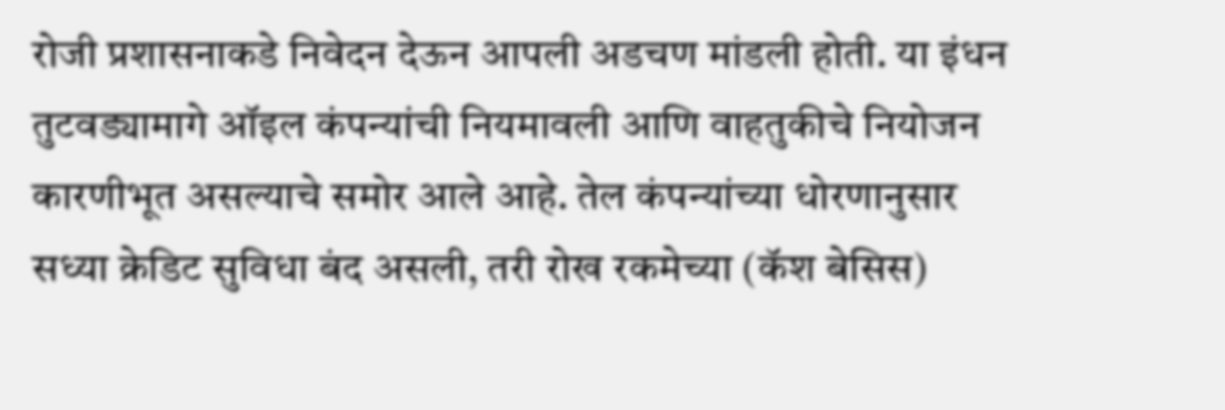रोजी प्रशासनाकडे निवेदन देऊन आपली अडचण मांडली होती. या इंधन तुटवड्यामागे ऑइल कंपन्यांची नियमावली आणि वाहतुकीचे नियोजन कारणीभूत असल्याचे समोर आले आहे. तेल कंपन्यांच्या धोरणानुसार सध्या क्रेडिट सुविधा बंद असली, तरी रोख रकमेच्या (कॅश बेसिस)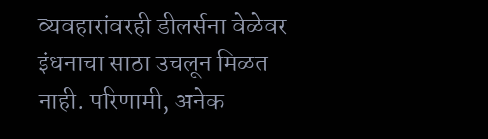व्यवहारांवरही डीलर्सना वेळेवर इंधनाचा साठा उचलून मिळत नाही. परिणामी, अनेक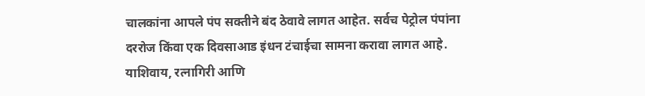चालकांना आपले पंप सक्तीने बंद ठेवावे लागत आहेत. सर्वच पेट्रोल पंपांना दररोज किंवा एक दिवसाआड इंधन टंचाईचा सामना करावा लागत आहे. याशिवाय, रत्नागिरी आणि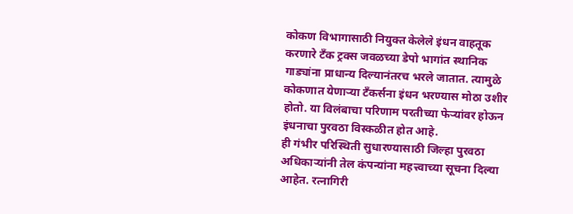कोकण विभागासाठी नियुक्त केलेले इंधन वाहतूक करणारे टँक ट्रक्स जवळच्या डेपो भागांत स्थानिक गाड्यांना प्राधान्य दिल्यानंतरच भरले जातात. त्यामुळे कोकणात येणाऱ्या टँकर्सना इंधन भरण्यास मोठा उशीर होतो. या विलंबाचा परिणाम परतीच्या फेऱ्यांवर होऊन इंधनाचा पुरवठा विस्कळीत होत आहे.
ही गंभीर परिस्थिती सुधारण्यासाठी जिल्हा पुरवठा अधिकाऱ्यांनी तेल कंपन्यांना महत्त्वाच्या सूचना दिल्या आहेत. रत्नागिरी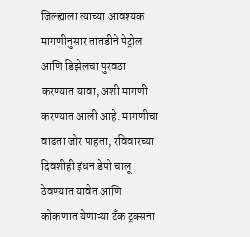जिल्ह्याला त्याच्या आवश्यक मागणीनुसार तातडीने पेट्रोल आणि डिझेलचा पुरवठा करण्यात यावा, अशी मागणी करण्यात आली आहे. मागणीचा वाढता जोर पाहता, रविवारच्या दिवशीही इंधन डेपो चालू ठेवण्यात यावेत आणि कोकणात येणाऱ्या टँक ट्रक्सना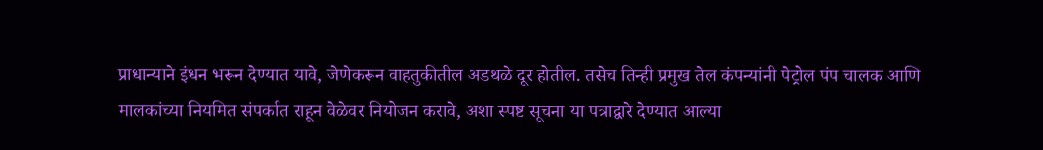प्राधान्याने इंधन भरून देण्यात यावे, जेणेकरून वाहतुकीतील अडथळे दूर होतील. तसेच तिन्ही प्रमुख तेल कंपन्यांनी पेट्रोल पंप चालक आणि मालकांच्या नियमित संपर्कात राहून वेळेवर नियोजन करावे, अशा स्पष्ट सूचना या पत्राद्वारे देण्यात आल्या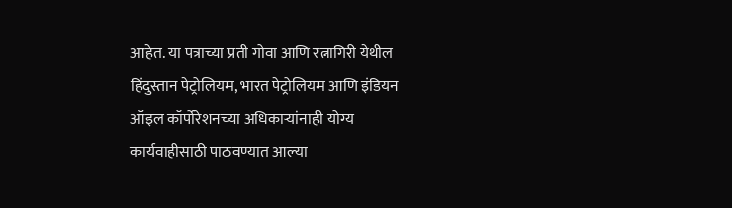आहेत. या पत्राच्या प्रती गोवा आणि रत्नागिरी येथील हिंदुस्तान पेट्रोलियम, भारत पेट्रोलियम आणि इंडियन ऑइल कॉर्पोरेशनच्या अधिकाऱ्यांनाही योग्य कार्यवाहीसाठी पाठवण्यात आल्या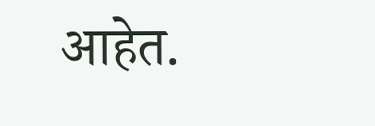आहेत.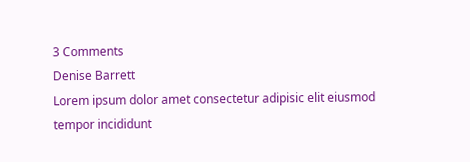3 Comments
Denise Barrett
Lorem ipsum dolor amet consectetur adipisic elit eiusmod tempor incididunt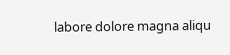labore dolore magna aliqu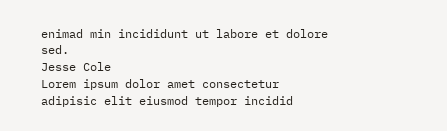enimad min incididunt ut labore et dolore sed.
Jesse Cole
Lorem ipsum dolor amet consectetur adipisic elit eiusmod tempor incidid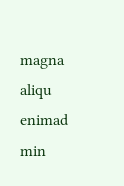magna aliqu enimad min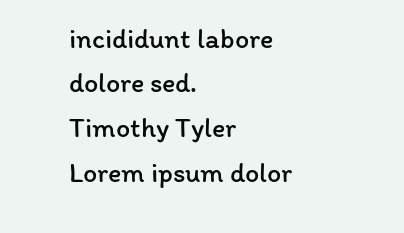incididunt labore dolore sed.
Timothy Tyler
Lorem ipsum dolor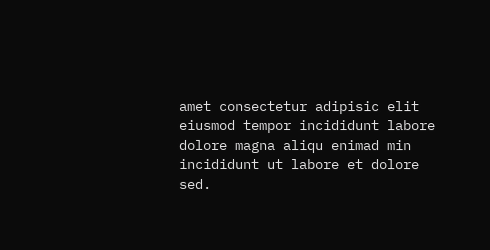amet consectetur adipisic elit eiusmod tempor incididunt labore dolore magna aliqu enimad min incididunt ut labore et dolore sed.